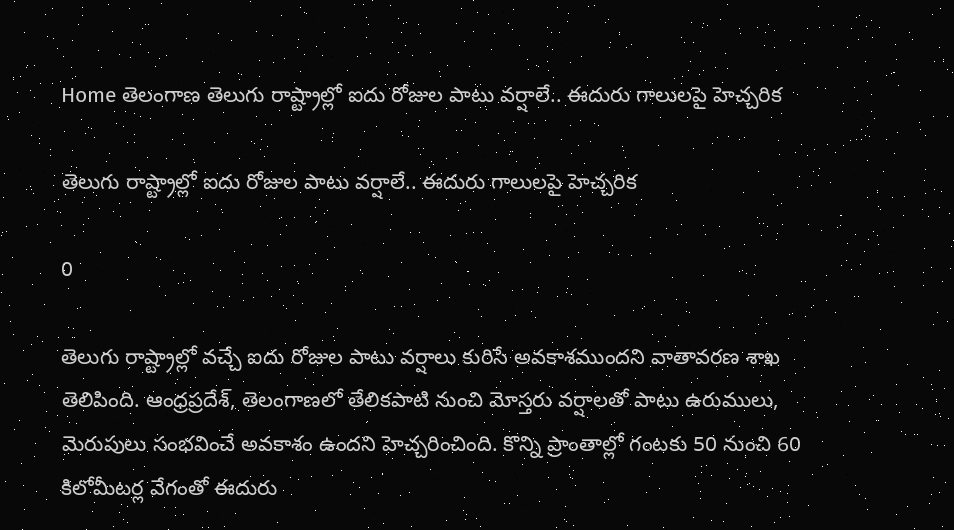Home తెలంగాణ తెలుగు రాష్ట్రాల్లో ఐదు రోజుల పాటు వర్షాలే.. ఈదురు గాలులపై హెచ్చరిక

తెలుగు రాష్ట్రాల్లో ఐదు రోజుల పాటు వర్షాలే.. ఈదురు గాలులపై హెచ్చరిక

0

తెలుగు రాష్ట్రాల్లో వచ్చే ఐదు రోజుల పాటు వర్షాలు కురిసే అవకాశముందని వాతావరణ శాఖ తెలిపింది. ఆంధ్రప్రదేశ్‌, తెలంగాణలో తేలికపాటి నుంచి మోస్తరు వర్షాలతో పాటు ఉరుములు, మెరుపులు సంభవించే అవకాశం ఉందని హెచ్చరించింది. కొన్ని ప్రాంతాల్లో గంటకు 50 నుంచి 60 కిలోమీటర్ల వేగంతో ఈదురు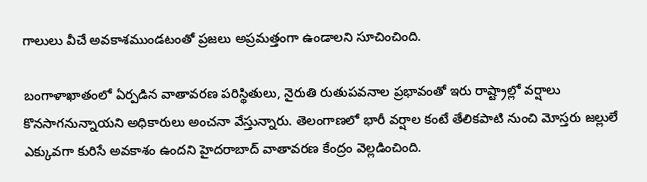గాలులు వీచే అవకాశముండటంతో ప్రజలు అప్రమత్తంగా ఉండాలని సూచించింది.

బంగాళాఖాతంలో ఏర్పడిన వాతావరణ పరిస్థితులు, నైరుతి రుతుపవనాల ప్రభావంతో ఇరు రాష్ట్రాల్లో వర్షాలు కొనసాగనున్నాయని అధికారులు అంచనా వేస్తున్నారు. తెలంగాణలో భారీ వర్షాల కంటే తేలికపాటి నుంచి మోస్తరు జల్లులే ఎక్కువగా కురిసే అవకాశం ఉందని హైదరాబాద్ వాతావరణ కేంద్రం వెల్లడించింది.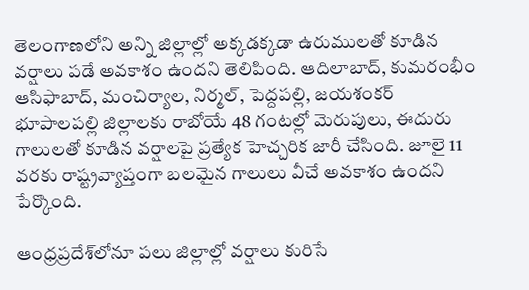తెలంగాణలోని అన్ని జిల్లాల్లో అక్కడక్కడా ఉరుములతో కూడిన వర్షాలు పడే అవకాశం ఉందని తెలిపింది. ఆదిలాబాద్, కుమరంభీం ఆసిఫాబాద్, మంచిర్యాల, నిర్మల్, పెద్దపల్లి, జయశంకర్ భూపాలపల్లి జిల్లాలకు రాబోయే 48 గంటల్లో మెరుపులు, ఈదురు గాలులతో కూడిన వర్షాలపై ప్రత్యేక హెచ్చరిక జారీ చేసింది. జూలై 11 వరకు రాష్ట్రవ్యాప్తంగా బలమైన గాలులు వీచే అవకాశం ఉందని పేర్కొంది.

ఆంధ్రప్రదేశ్‌లోనూ పలు జిల్లాల్లో వర్షాలు కురిసే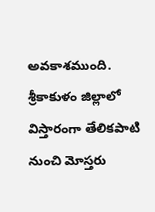అవకాశముంది. శ్రీకాకుళం జిల్లాలో విస్తారంగా తేలికపాటి నుంచి మోస్తరు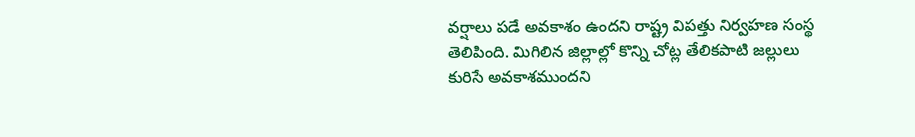వర్షాలు పడే అవకాశం ఉందని రాష్ట్ర విపత్తు నిర్వహణ సంస్థ తెలిపింది. మిగిలిన జిల్లాల్లో కొన్ని చోట్ల తేలికపాటి జల్లులు కురిసే అవకాశముందని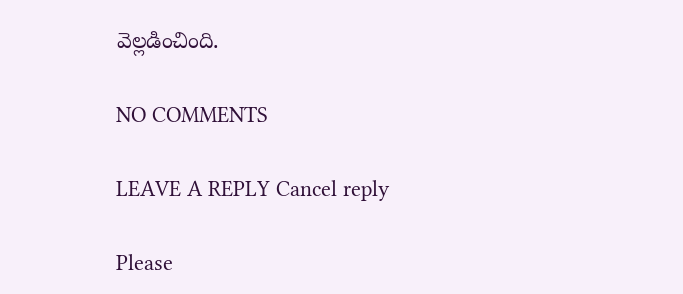వెల్లడించింది.

NO COMMENTS

LEAVE A REPLY Cancel reply

Please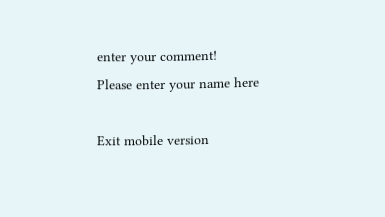enter your comment!
Please enter your name here

Exit mobile version